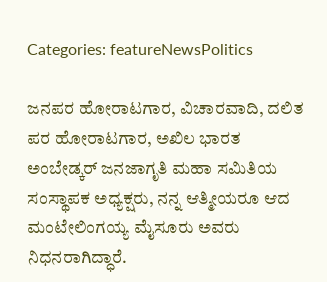Categories: featureNewsPolitics

ಜನಪರ ಹೋರಾಟಗಾರ, ವಿಚಾರವಾದಿ, ದಲಿತ ಪರ ಹೋರಾಟಗಾರ, ಅಖಿಲ ಭಾರತ ಅಂಬೇಡ್ಕರ್ ಜನಜಾಗೃತಿ ಮಹಾ ಸಮಿತಿಯ‌‌ ಸಂಸ್ಥಾಪಕ ಅಧ್ಯಕ್ಷರು, ನನ್ನ ಆತ್ಮೀಯರೂ ಆದ ಮಂಟೇಲಿಂಗಯ್ಯ ಮೈಸೂರು ಅವರು ನಿಧನರಾಗಿದ್ಧಾರೆ.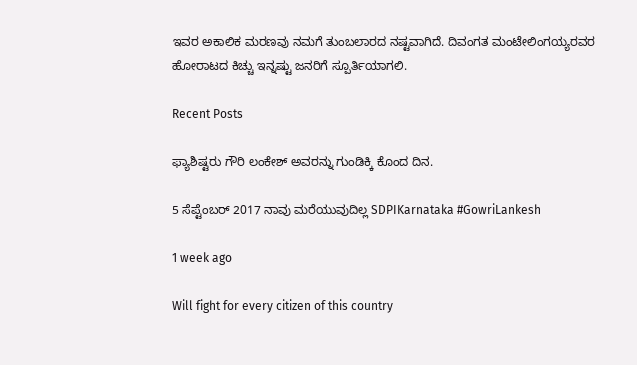ಇವರ ಅಕಾಲಿಕ ಮರಣವು ನಮಗೆ ತುಂಬಲಾರದ ನಷ್ಟವಾಗಿದೆ. ದಿವಂಗತ ಮಂಟೇಲಿಂಗಯ್ಯರವರ ಹೋರಾಟದ ಕಿಚ್ಚು ಇನ್ನಷ್ಟು ಜನರಿಗೆ ಸ್ಪೂರ್ತಿಯಾಗಲಿ.

Recent Posts

ಫ್ಯಾಶಿಷ್ಟರು ಗೌರಿ ಲಂಕೇಶ್‌ ಅವರನ್ನು ಗುಂಡಿಕ್ಕಿ ಕೊಂದ ದಿನ.

5 ಸೆಪ್ಟೆಂಬರ್ 2017 ನಾವು ಮರೆಯುವುದಿಲ್ಲ SDPIKarnataka #GowriLankesh

1 week ago

Will fight for every citizen of this country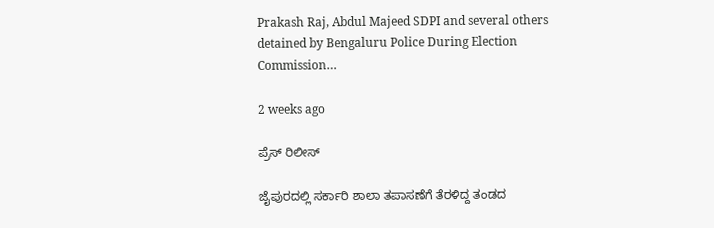Prakash Raj, Abdul Majeed SDPI and several others detained by Bengaluru Police During Election Commission…

2 weeks ago

ಪ್ರೆಸ್ ರಿಲೀಸ್

ಜೈಪುರದಲ್ಲಿ ಸರ್ಕಾರಿ ಶಾಲಾ ತಪಾಸಣೆಗೆ ತೆರಳಿದ್ದ ತಂಡದ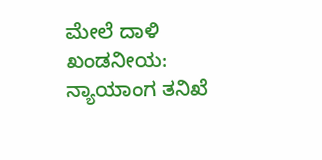ಮೇಲೆ ದಾಳಿ ಖಂಡನೀಯ: ನ್ಯಾಯಾಂಗ ತನಿಖೆ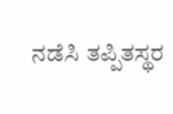ನಡೆಸಿ ತಪ್ಪಿತಸ್ಥರ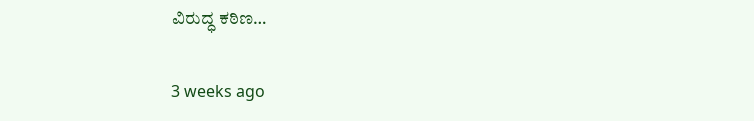ವಿರುದ್ಧ ಕಠಿಣ…

3 weeks ago